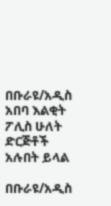በቡራዩ/አዲስ አበባ እልቂት ፖሊስ ሁለት ድርጅቶች አሉበት ይላል

በቡራዩ/አዲስ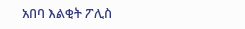አበባ እልቂት ፖሊስ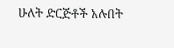ሁለት ድርጅቶች አሉበት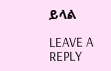ይላል

LEAVE A REPLY